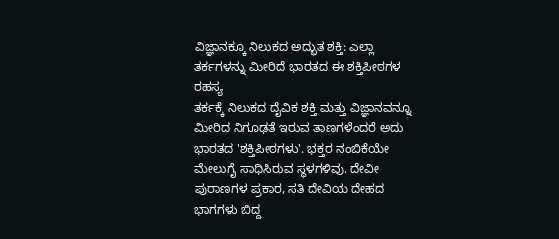ವಿಜ್ಞಾನಕ್ಕೂ ನಿಲುಕದ ಅದ್ಭುತ ಶಕ್ತಿ: ಎಲ್ಲಾ ತರ್ಕಗಳನ್ನು ಮೀರಿದೆ ಭಾರತದ ಈ ಶಕ್ತಿಪೀಠಗಳ ರಹಸ್ಯ
ತರ್ಕಕ್ಕೆ ನಿಲುಕದ ದೈವಿಕ ಶಕ್ತಿ ಮತ್ತು ವಿಜ್ಞಾನವನ್ನೂ ಮೀರಿದ ನಿಗೂಢತೆ ಇರುವ ತಾಣಗಳೆಂದರೆ ಅದು ಭಾರತದ 'ಶಕ್ತಿಪೀಠಗಳು'. ಭಕ್ತರ ನಂಬಿಕೆಯೇ ಮೇಲುಗೈ ಸಾಧಿಸಿರುವ ಸ್ಥಳಗಳಿವು. ದೇವೀ ಪುರಾಣಗಳ ಪ್ರಕಾರ, ಸತಿ ದೇವಿಯ ದೇಹದ ಭಾಗಗಳು ಬಿದ್ದ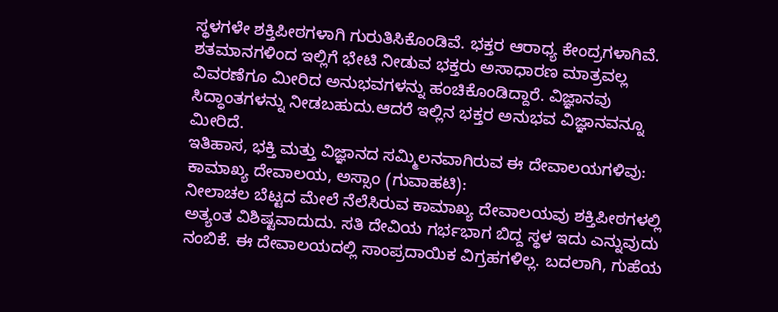ಸ್ಥಳಗಳೇ ಶಕ್ತಿಪೀಠಗಳಾಗಿ ಗುರುತಿಸಿಕೊಂಡಿವೆ. ಭಕ್ತರ ಆರಾಧ್ಯ ಕೇಂದ್ರಗಳಾಗಿವೆ. ಶತಮಾನಗಳಿಂದ ಇಲ್ಲಿಗೆ ಭೇಟಿ ನೀಡುವ ಭಕ್ತರು ಅಸಾಧಾರಣ ಮಾತ್ರವಲ್ಲ ವಿವರಣೆಗೂ ಮೀರಿದ ಅನುಭವಗಳನ್ನು ಹಂಚಿಕೊಂಡಿದ್ದಾರೆ. ವಿಜ್ಞಾನವು ಸಿದ್ಧಾಂತಗಳನ್ನು ನೀಡಬಹುದು.ಆದರೆ ಇಲ್ಲಿನ ಭಕ್ತರ ಅನುಭವ ವಿಜ್ಞಾನವನ್ನೂ ಮೀರಿದೆ.
ಇತಿಹಾಸ, ಭಕ್ತಿ ಮತ್ತು ವಿಜ್ಞಾನದ ಸಮ್ಮಿಲನವಾಗಿರುವ ಈ ದೇವಾಲಯಗಳಿವು:
ಕಾಮಾಖ್ಯ ದೇವಾಲಯ, ಅಸ್ಸಾಂ (ಗುವಾಹಟಿ):
ನೀಲಾಚಲ ಬೆಟ್ಟದ ಮೇಲೆ ನೆಲೆಸಿರುವ ಕಾಮಾಖ್ಯ ದೇವಾಲಯವು ಶಕ್ತಿಪೀಠಗಳಲ್ಲಿ ಅತ್ಯಂತ ವಿಶಿಷ್ಟವಾದುದು. ಸತಿ ದೇವಿಯ ಗರ್ಭಭಾಗ ಬಿದ್ದ ಸ್ಥಳ ಇದು ಎನ್ನುವುದು ನಂಬಿಕೆ. ಈ ದೇವಾಲಯದಲ್ಲಿ ಸಾಂಪ್ರದಾಯಿಕ ವಿಗ್ರಹಗಳಿಲ್ಲ. ಬದಲಾಗಿ, ಗುಹೆಯ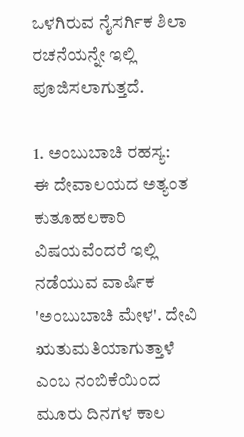ಒಳಗಿರುವ ನೈಸರ್ಗಿಕ ಶಿಲಾ ರಚನೆಯನ್ನೇ ಇಲ್ಲಿ ಪೂಜಿಸಲಾಗುತ್ತದೆ.

1. ಅಂಬುಬಾಚಿ ರಹಸ್ಯ:
ಈ ದೇವಾಲಯದ ಅತ್ಯಂತ ಕುತೂಹಲಕಾರಿ ವಿಷಯವೆಂದರೆ ಇಲ್ಲಿ ನಡೆಯುವ ವಾರ್ಷಿಕ 'ಅಂಬುಬಾಚಿ ಮೇಳ'. ದೇವಿ ಋತುಮತಿಯಾಗುತ್ತಾಳೆ ಎಂಬ ನಂಬಿಕೆಯಿಂದ ಮೂರು ದಿನಗಳ ಕಾಲ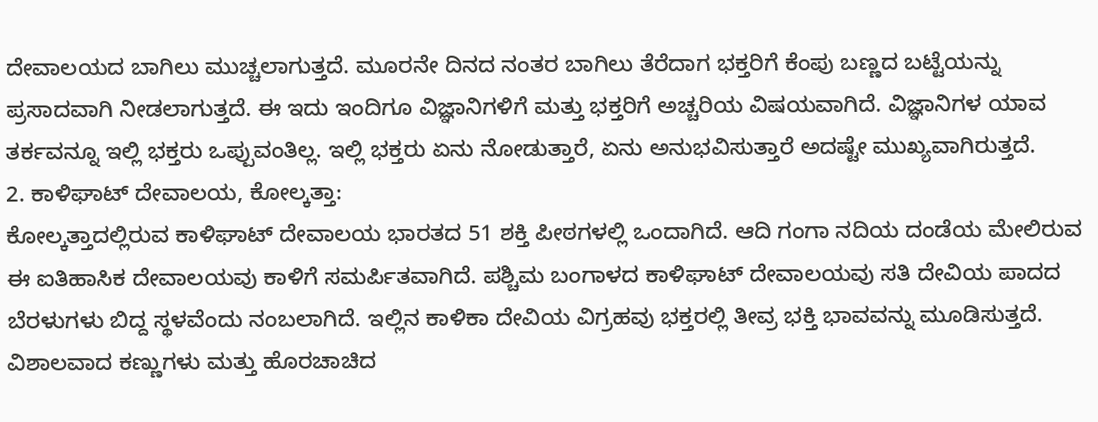ದೇವಾಲಯದ ಬಾಗಿಲು ಮುಚ್ಚಲಾಗುತ್ತದೆ. ಮೂರನೇ ದಿನದ ನಂತರ ಬಾಗಿಲು ತೆರೆದಾಗ ಭಕ್ತರಿಗೆ ಕೆಂಪು ಬಣ್ಣದ ಬಟ್ಟೆಯನ್ನು ಪ್ರಸಾದವಾಗಿ ನೀಡಲಾಗುತ್ತದೆ. ಈ ಇದು ಇಂದಿಗೂ ವಿಜ್ಞಾನಿಗಳಿಗೆ ಮತ್ತು ಭಕ್ತರಿಗೆ ಅಚ್ಚರಿಯ ವಿಷಯವಾಗಿದೆ. ವಿಜ್ಞಾನಿಗಳ ಯಾವ ತರ್ಕವನ್ನೂ ಇಲ್ಲಿ ಭಕ್ತರು ಒಪ್ಪುವಂತಿಲ್ಲ. ಇಲ್ಲಿ ಭಕ್ತರು ಏನು ನೋಡುತ್ತಾರೆ, ಏನು ಅನುಭವಿಸುತ್ತಾರೆ ಅದಷ್ಟೇ ಮುಖ್ಯವಾಗಿರುತ್ತದೆ.
2. ಕಾಳಿಘಾಟ್ ದೇವಾಲಯ, ಕೋಲ್ಕತ್ತಾ:
ಕೋಲ್ಕತ್ತಾದಲ್ಲಿರುವ ಕಾಳಿಘಾಟ್ ದೇವಾಲಯ ಭಾರತದ 51 ಶಕ್ತಿ ಪೀಠಗಳಲ್ಲಿ ಒಂದಾಗಿದೆ. ಆದಿ ಗಂಗಾ ನದಿಯ ದಂಡೆಯ ಮೇಲಿರುವ ಈ ಐತಿಹಾಸಿಕ ದೇವಾಲಯವು ಕಾಳಿಗೆ ಸಮರ್ಪಿತವಾಗಿದೆ. ಪಶ್ಚಿಮ ಬಂಗಾಳದ ಕಾಳಿಘಾಟ್ ದೇವಾಲಯವು ಸತಿ ದೇವಿಯ ಪಾದದ ಬೆರಳುಗಳು ಬಿದ್ದ ಸ್ಥಳವೆಂದು ನಂಬಲಾಗಿದೆ. ಇಲ್ಲಿನ ಕಾಳಿಕಾ ದೇವಿಯ ವಿಗ್ರಹವು ಭಕ್ತರಲ್ಲಿ ತೀವ್ರ ಭಕ್ತಿ ಭಾವವನ್ನು ಮೂಡಿಸುತ್ತದೆ. ವಿಶಾಲವಾದ ಕಣ್ಣುಗಳು ಮತ್ತು ಹೊರಚಾಚಿದ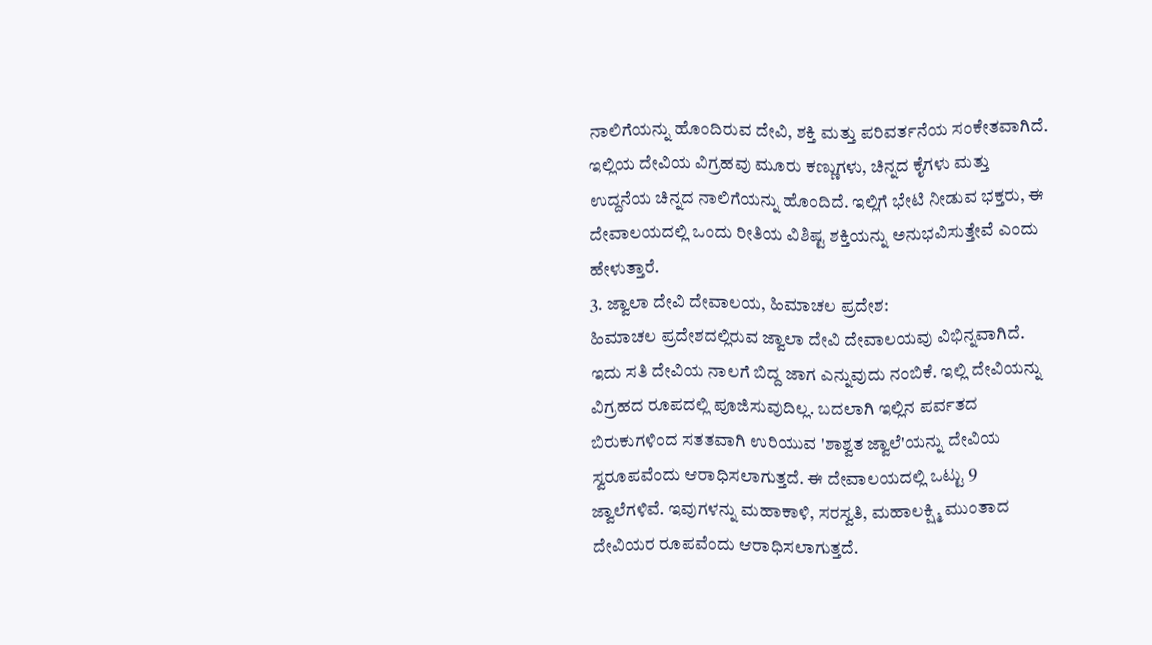ನಾಲಿಗೆಯನ್ನು ಹೊಂದಿರುವ ದೇವಿ, ಶಕ್ತಿ ಮತ್ತು ಪರಿವರ್ತನೆಯ ಸಂಕೇತವಾಗಿದೆ. ಇಲ್ಲಿಯ ದೇವಿಯ ವಿಗ್ರಹವು ಮೂರು ಕಣ್ಣುಗಳು, ಚಿನ್ನದ ಕೈಗಳು ಮತ್ತು ಉದ್ದನೆಯ ಚಿನ್ನದ ನಾಲಿಗೆಯನ್ನು ಹೊಂದಿದೆ. ಇಲ್ಲಿಗೆ ಭೇಟಿ ನೀಡುವ ಭಕ್ತರು, ಈ ದೇವಾಲಯದಲ್ಲಿ ಒಂದು ರೀತಿಯ ವಿಶಿಷ್ಟ ಶಕ್ತಿಯನ್ನು ಅನುಭವಿಸುತ್ತೇವೆ ಎಂದು ಹೇಳುತ್ತಾರೆ.
3. ಜ್ವಾಲಾ ದೇವಿ ದೇವಾಲಯ, ಹಿಮಾಚಲ ಪ್ರದೇಶ:
ಹಿಮಾಚಲ ಪ್ರದೇಶದಲ್ಲಿರುವ ಜ್ವಾಲಾ ದೇವಿ ದೇವಾಲಯವು ವಿಭಿನ್ನವಾಗಿದೆ. ಇದು ಸತಿ ದೇವಿಯ ನಾಲಗೆ ಬಿದ್ದ ಜಾಗ ಎನ್ನುವುದು ನಂಬಿಕೆ. ಇಲ್ಲಿ ದೇವಿಯನ್ನು ವಿಗ್ರಹದ ರೂಪದಲ್ಲಿ ಪೂಜಿಸುವುದಿಲ್ಲ. ಬದಲಾಗಿ ಇಲ್ಲಿನ ಪರ್ವತದ ಬಿರುಕುಗಳಿಂದ ಸತತವಾಗಿ ಉರಿಯುವ 'ಶಾಶ್ವತ ಜ್ವಾಲೆ'ಯನ್ನು ದೇವಿಯ ಸ್ವರೂಪವೆಂದು ಆರಾಧಿಸಲಾಗುತ್ತದೆ. ಈ ದೇವಾಲಯದಲ್ಲಿ ಒಟ್ಟು 9 ಜ್ವಾಲೆಗಳಿವೆ. ಇವುಗಳನ್ನು ಮಹಾಕಾಳಿ, ಸರಸ್ವತಿ, ಮಹಾಲಕ್ಷ್ಮಿ ಮುಂತಾದ ದೇವಿಯರ ರೂಪವೆಂದು ಆರಾಧಿಸಲಾಗುತ್ತದೆ.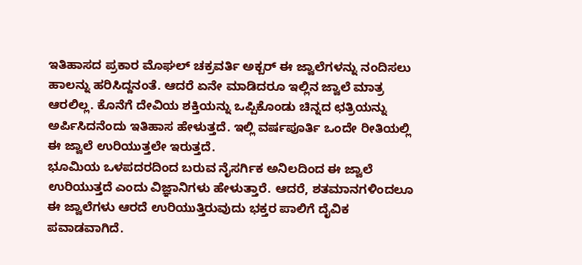ಇತಿಹಾಸದ ಪ್ರಕಾರ ಮೊಘಲ್ ಚಕ್ರವರ್ತಿ ಅಕ್ಬರ್ ಈ ಜ್ವಾಲೆಗಳನ್ನು ನಂದಿಸಲು ಹಾಲನ್ನು ಹರಿಸಿದ್ದನಂತೆ. ಆದರೆ ಏನೇ ಮಾಡಿದರೂ ಇಲ್ಲಿನ ಜ್ವಾಲೆ ಮಾತ್ರ ಆರಲಿಲ್ಲ. ಕೊನೆಗೆ ದೇವಿಯ ಶಕ್ತಿಯನ್ನು ಒಪ್ಪಿಕೊಂಡು ಚಿನ್ನದ ಛತ್ರಿಯನ್ನು ಅರ್ಪಿಸಿದನೆಂದು ಇತಿಹಾಸ ಹೇಳುತ್ತದೆ. ಇಲ್ಲಿ ವರ್ಷಪೂರ್ತಿ ಒಂದೇ ರೀತಿಯಲ್ಲಿ ಈ ಜ್ವಾಲೆ ಉರಿಯುತ್ತಲೇ ಇರುತ್ತದೆ.
ಭೂಮಿಯ ಒಳಪದರದಿಂದ ಬರುವ ನೈಸರ್ಗಿಕ ಅನಿಲದಿಂದ ಈ ಜ್ವಾಲೆ ಉರಿಯುತ್ತದೆ ಎಂದು ವಿಜ್ಞಾನಿಗಳು ಹೇಳುತ್ತಾರೆ. ಆದರೆ, ಶತಮಾನಗಳಿಂದಲೂ ಈ ಜ್ವಾಲೆಗಳು ಆರದೆ ಉರಿಯುತ್ತಿರುವುದು ಭಕ್ತರ ಪಾಲಿಗೆ ದೈವಿಕ ಪವಾಡವಾಗಿದೆ.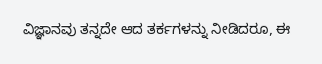ವಿಜ್ಞಾನವು ತನ್ನದೇ ಆದ ತರ್ಕಗಳನ್ನು ನೀಡಿದರೂ, ಈ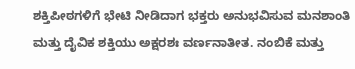ಶಕ್ತಿಪೀಠಗಳಿಗೆ ಭೇಟಿ ನೀಡಿದಾಗ ಭಕ್ತರು ಅನುಭವಿಸುವ ಮನಶಾಂತಿ ಮತ್ತು ದೈವಿಕ ಶಕ್ತಿಯು ಅಕ್ಷರಶಃ ವರ್ಣನಾತೀತ. ನಂಬಿಕೆ ಮತ್ತು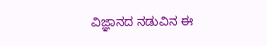ವಿಜ್ಞಾನದ ನಡುವಿನ ಈ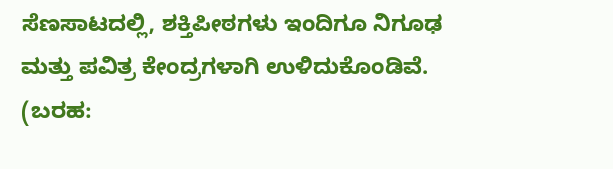ಸೆಣಸಾಟದಲ್ಲಿ, ಶಕ್ತಿಪೀಠಗಳು ಇಂದಿಗೂ ನಿಗೂಢ ಮತ್ತು ಪವಿತ್ರ ಕೇಂದ್ರಗಳಾಗಿ ಉಳಿದುಕೊಂಡಿವೆ.
(ಬರಹ: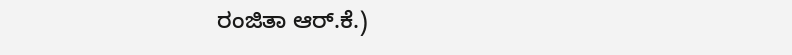ರಂಜಿತಾ ಆರ್.ಕೆ.)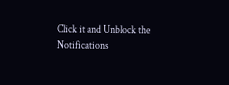Click it and Unblock the Notifications